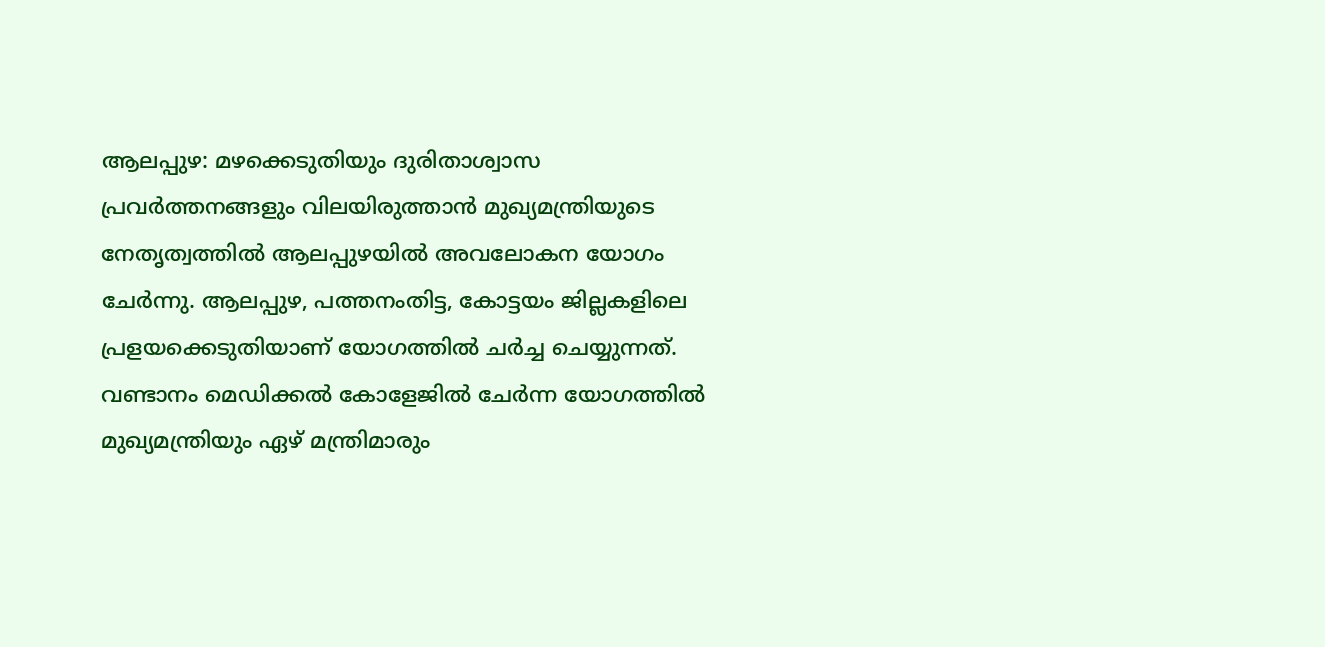ആലപ്പുഴ: മഴക്കെടുതിയും ദുരിതാശ്വാസ പ്രവർത്തനങ്ങളും വിലയിരുത്താൻ മുഖ്യമന്ത്രിയുടെ നേതൃത്വത്തിൽ ആലപ്പുഴയിൽ അവലോകന യോഗം ചേർന്നു. ആലപ്പുഴ, പത്തനംതിട്ട, കോട്ടയം ജില്ലകളിലെ പ്രളയക്കെടുതിയാണ് യോഗത്തിൽ ചർച്ച ചെയ്യുന്നത്. വണ്ടാനം മെഡിക്കൽ കോളേജിൽ ചേർന്ന യോഗത്തിൽ മുഖ്യമന്ത്രിയും ഏഴ് മന്ത്രിമാരും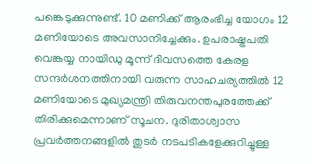പങ്കെടുക്കുന്നുണ്ട്. 10 മണിക്ക് ആരംഭിച്ച യോഗം 12 മണിയോടെ അവസാനിച്ചേക്കും. ഉപരാഷ്ട്രപതി വെങ്കയ്യ നായിഡു മൂന്ന് ദിവസത്തെ കേരള സന്ദർശനത്തിനായി വരുന്ന സാഹചര്യത്തിൽ 12 മണിയോടെ മുഖ്യമന്ത്രി തിരുവനന്തപുരത്തേക്ക് തിരിക്കുമെന്നാണ് സൂചന. ദുരിതാശ്വാസ പ്രവർത്തനങ്ങളിൽ തുടർ നടപടികളേക്കുറിച്ചുള്ള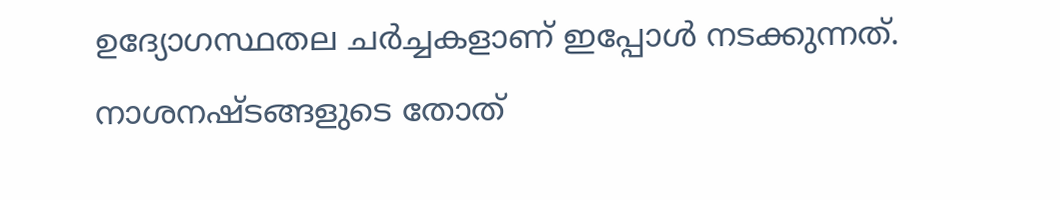ഉദ്യോഗസ്ഥതല ചർച്ചകളാണ് ഇപ്പോൾ നടക്കുന്നത്. നാശനഷ്ടങ്ങളുടെ തോത്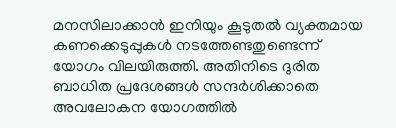മനസിലാക്കാൻ ഇനിയും കൂടുതൽ വ്യക്തമായ കണക്കെടുപ്പുകൾ നടത്തേണ്ടതുണ്ടെന്ന് യോഗം വിലയിരുത്തി. അതിനിടെ ദുരിത ബാധിത പ്രദേശങ്ങൾ സന്ദർശിക്കാതെ അവലോകന യോഗത്തിൽ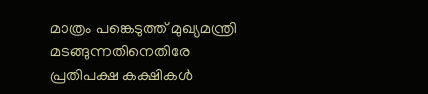മാത്രം പങ്കെടുത്ത് മുഖ്യമന്ത്രി മടങ്ങുന്നതിനെതിരേ പ്രതിപക്ഷ കക്ഷികൾ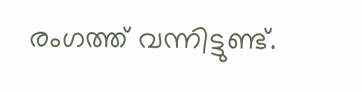രംഗത്ത് വന്നിട്ടുണ്ട്.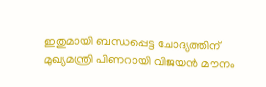ഇതുമായി ബന്ധപ്പെട്ട ചോദ്യത്തിന് മുഖ്യമന്ത്രി പിണറായി വിജയൻ മൗനം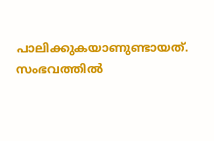പാലിക്കുകയാണുണ്ടായത്. സംഭവത്തിൽ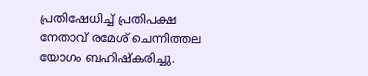പ്രതിഷേധിച്ച് പ്രതിപക്ഷ നേതാവ് രമേശ് ചെന്നിത്തല യോഗം ബഹിഷ്കരിച്ചു.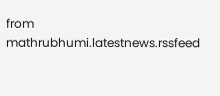from mathrubhumi.latestnews.rssfeed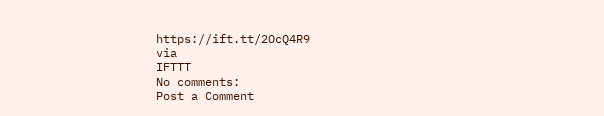https://ift.tt/2OcQ4R9
via
IFTTT
No comments:
Post a Comment